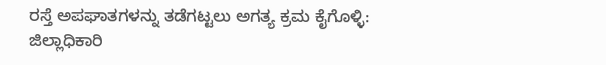ರಸ್ತೆ ಅಪಘಾತಗಳನ್ನು ತಡೆಗಟ್ಟಲು ಅಗತ್ಯ ಕ್ರಮ ಕೈಗೊಳ್ಳಿ: ಜಿಲ್ಲಾಧಿಕಾರಿ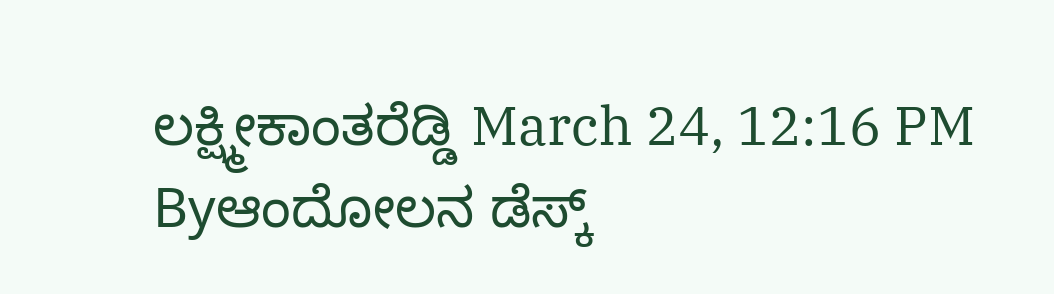ಲಕ್ಷ್ಮೀಕಾಂತರೆಡ್ಡಿ March 24, 12:16 PM Byಆಂದೋಲನ ಡೆಸ್ಕ್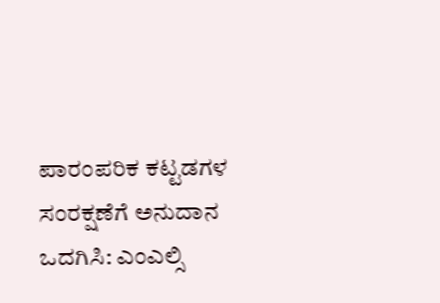ಪಾರಂಪರಿಕ ಕಟ್ಟಡಗಳ ಸಂರಕ್ಷಣೆಗೆ ಅನುದಾನ ಒದಗಿಸಿ: ಎಂಎಲ್ಸಿ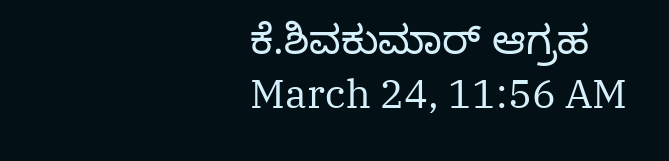ಕೆ.ಶಿವಕುಮಾರ್ ಆಗ್ರಹ March 24, 11:56 AM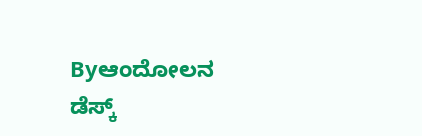Byಆಂದೋಲನ ಡೆಸ್ಕ್